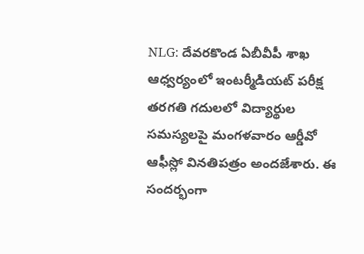NLG: దేవరకొండ ఏబీవీపీ శాఖ ఆధ్వర్యంలో ఇంటర్మీడియట్ పరీక్ష తరగతి గదులలో విద్యార్థుల సమస్యలపై మంగళవారం ఆర్డీవో ఆఫీస్లో వినతిపత్రం అందజేశారు. ఈ సందర్భంగా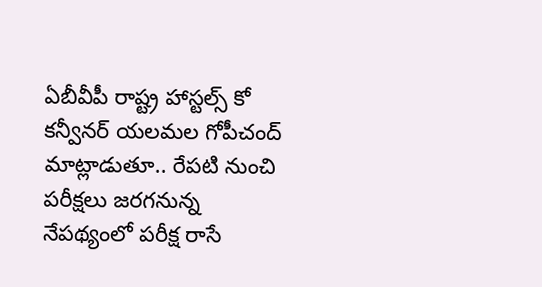ఏబీవీపీ రాష్ట్ర హాస్టల్స్ కో కన్వీనర్ యలమల గోపీచంద్ మాట్లాడుతూ.. రేపటి నుంచి పరీక్షలు జరగనున్న నేపథ్యంలో పరీక్ష రాసే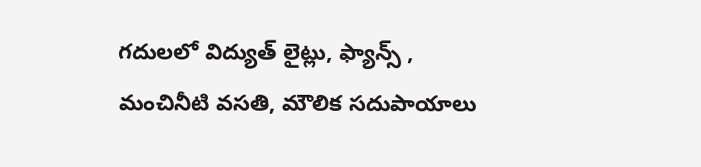గదులలో విద్యుత్ లైట్లు, ఫ్యాన్స్ , మంచినీటి వసతి, మౌలిక సదుపాయాలు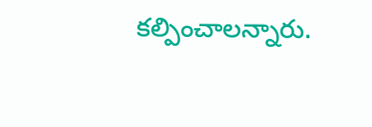కల్పించాలన్నారు.